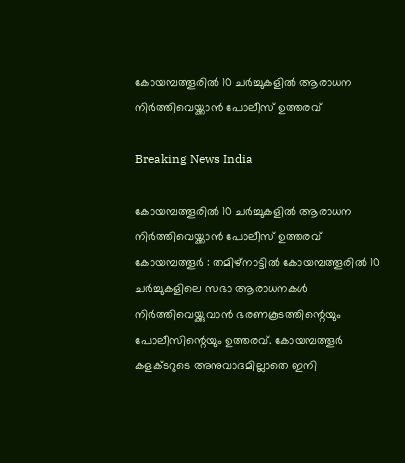കോയമ്പത്തൂരില്‍ 10 ചര്‍ച്ചുകളില്‍ ആരാധന നിര്‍ത്തിവെയ്ക്കാന്‍ പോലീസ് ഉത്തരവ്

Breaking News India

കോയമ്പത്തൂരില്‍ 10 ചര്‍ച്ചുകളില്‍ ആരാധന നിര്‍ത്തിവെയ്ക്കാന്‍ പോലീസ് ഉത്തരവ്
കോയമ്പത്തൂര്‍ ‍: തമിഴ്നാട്ടില്‍ കോയമ്പത്തൂരില്‍ 10 ചര്‍ച്ചുകളിലെ സഭാ ആരാധനകള്‍ നിര്‍ത്തിവെയ്ക്കുവാന്‍ ഭരണകൂടത്തിന്റെയും പോലീസിന്റെയും ഉത്തരവ്. കോയമ്പത്തൂര്‍ കളക്ടറുടെ അനുവാദമില്ലാതെ ഇനി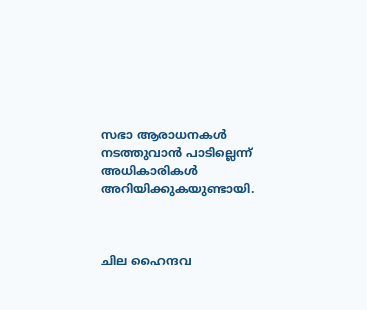സഭാ ആരാധനകള്‍ നടത്തുവാന്‍ പാടില്ലെന്ന് അധികാരികള്‍ അറിയിക്കുകയുണ്ടായി.



ചില ഹൈന്ദവ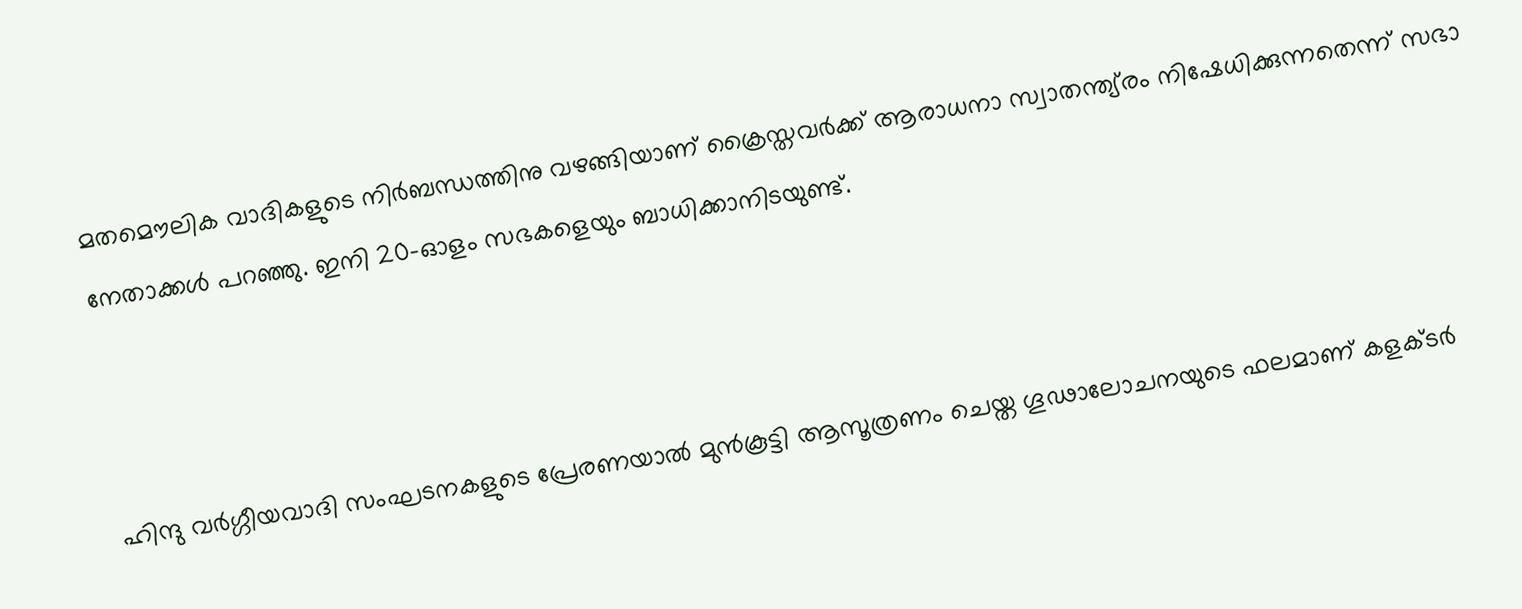മതമൌലിക വാദികളുടെ നിര്‍ബന്ധത്തിനു വഴങ്ങിയാണ് ക്രൈസ്തവര്‍ക്ക് ആരാധനാ സ്വാതന്ത്യ്രം നിഷേധിക്കുന്നതെന്ന് സഭാ നേതാക്കള്‍ പറഞ്ഞു. ഇനി 20-ഓളം സഭകളെയും ബാധിക്കാനിടയുണ്ട്.



ഹിന്ദു വര്‍ഗ്ഗീയവാദി സംഘടനകളുടെ പ്രേരണയാല്‍ മുന്‍കൂട്ടി ആസൂത്രണം ചെയ്ത ഗൂഢാലോചനയുടെ ഫലമാണ് കളക്ടര്‍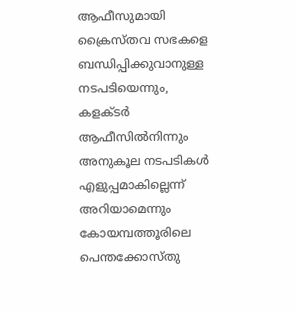ആഫീസുമായി ക്രൈസ്തവ സഭകളെ ബന്ധിപ്പിക്കുവാനുള്ള നടപടിയെന്നും, കളക്ടര്‍ ആഫീസില്‍നിന്നും അനുകൂല നടപടികള്‍ എളുപ്പമാകില്ലെന്ന് അറിയാമെന്നും കോയമ്പത്തൂരിലെ പെന്തക്കോസ്തു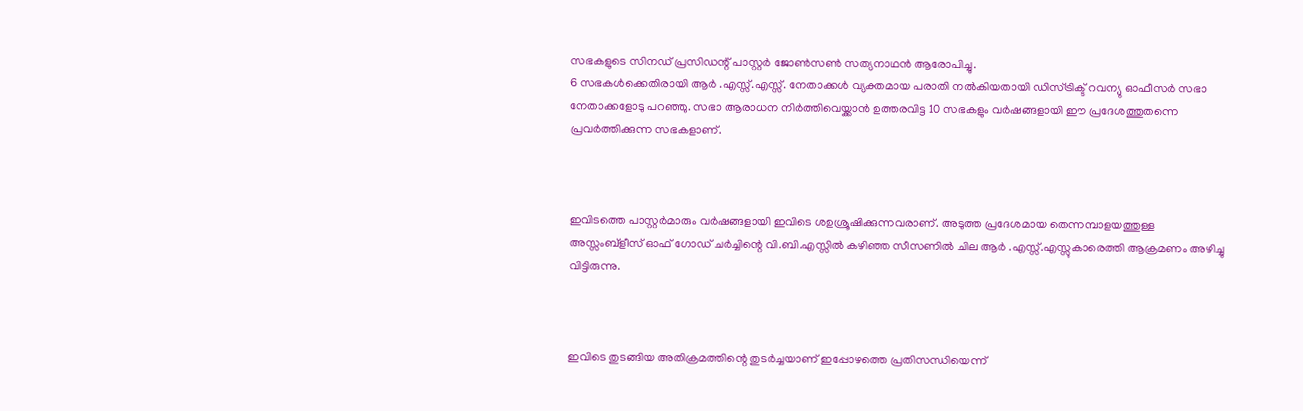സഭകളുടെ സിനഡ് പ്രസിഡന്റ് പാസ്റ്റര്‍ ജോണ്‍സണ്‍ സത്യനാഥന്‍ ആരോപിച്ചു.
6 സഭകള്‍ക്കെതിരായി ആര്‍ ‍.എസ്സ്.എസ്സ്. നേതാക്കള്‍ വ്യക്തമായ പരാതി നല്‍കിയതായി ഡിസ്ട്രിക്ട് റവന്യു ഓഫീസര്‍ സഭാ നേതാക്കളോടു പറഞ്ഞു. സഭാ ആരാധന നിര്‍ത്തിവെയ്ക്കാന്‍ ഉത്തരവിട്ട 10 സഭകളും വര്‍ഷങ്ങളായി ഈ പ്രദേശത്തുതന്നെ പ്രവര്‍ത്തിക്കുന്ന സഭകളാണ്.



ഇവിടത്തെ പാസ്റ്റര്‍മാരും വര്‍ഷങ്ങളായി ഇവിടെ ശഉശ്രൂഷിക്കുന്നവരാണ്. അടുത്ത പ്രദേശമായ തെന്നമ്പാളയത്തുള്ള അസ്സംബ്ളീസ് ഓഫ് ഗോഡ് ചര്‍ച്ചിന്റെ വി.ബി.എസ്സില്‍ കഴിഞ്ഞ സീസണില്‍ ചില ആര്‍ ‍.എസ്സ്.എസ്സുകാരെത്തി ആക്രമണം അഴിച്ചു വിട്ടിരുന്നു.



ഇവിടെ തുടങ്ങിയ അതിക്രമത്തിന്റെ തുടര്‍ച്ചയാണ് ഇപ്പോഴത്തെ പ്രതിസന്ധിയെന്ന്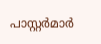പാസ്റ്റര്‍മാര്‍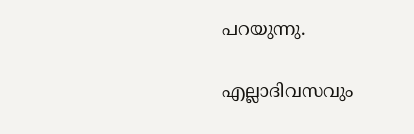പറയുന്നു.

എല്ലാദിവസവും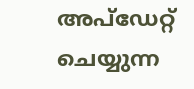അപ്ഡേറ്റ് ചെയ്യുന്ന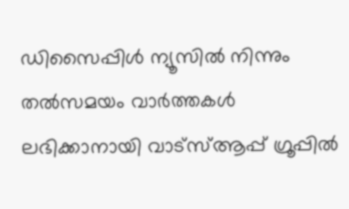ഡിസൈപ്പിൾ ന്യൂസിൽ നിന്നും തൽസമയം വാർത്തകൾ ലഭിക്കാനായി വാട്സ്ആപ്പ് ഗ്രൂപ്പിൽ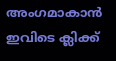അംഗമാകാൻ ഇവിടെ ക്ലിക്ക്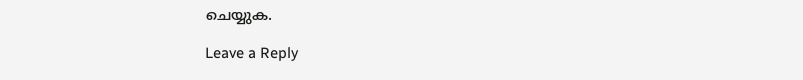ചെയ്യുക.

Leave a Reply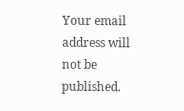Your email address will not be published.